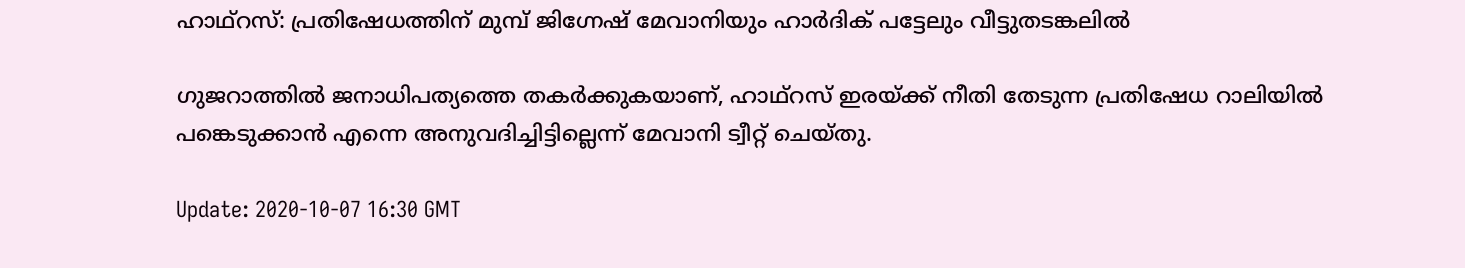ഹാഥ്റസ്: പ്രതിഷേധത്തിന് മുമ്പ് ജിഗ്നേഷ് മേവാനിയും ഹാർദിക് പട്ടേലും വീട്ടുതടങ്കലിൽ

ഗുജറാത്തിൽ ജനാധിപത്യത്തെ തകർക്കുകയാണ്, ഹാഥ്റസ് ഇരയ്ക്ക് നീതി തേടുന്ന പ്രതിഷേധ റാലിയിൽ പങ്കെടുക്കാൻ എന്നെ അനുവദിച്ചിട്ടില്ലെന്ന് മേവാനി ട്വീറ്റ് ചെയ്തു.

Update: 2020-10-07 16:30 GMT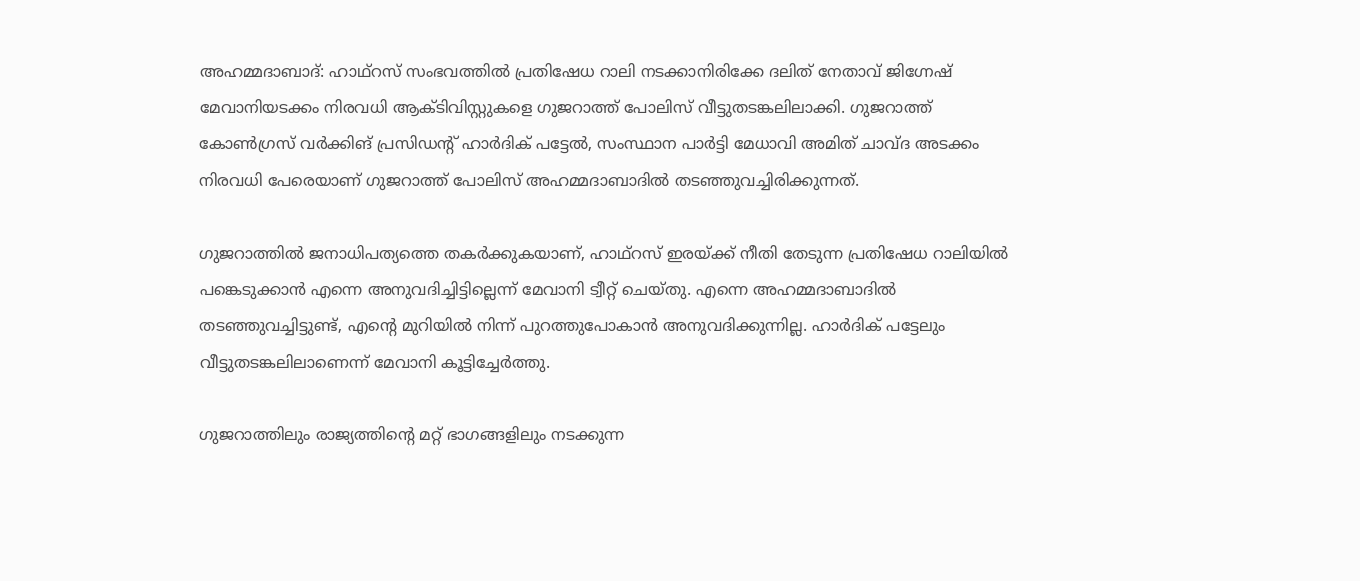അഹമ്മദാബാദ്: ഹാഥ്റസ് സംഭവത്തിൽ പ്രതിഷേധ റാലി നടക്കാനിരിക്കേ ദലിത് നേതാവ് ജിഗ്നേഷ് മേവാനിയടക്കം നിരവധി ആക്ടിവിസ്റ്റുകളെ ഗുജറാത്ത് പോലിസ് വീട്ടുതടങ്കലിലാക്കി. ഗുജറാത്ത് കോൺഗ്രസ് വർക്കിങ് പ്രസിഡന്റ് ഹാർദിക് പട്ടേൽ, സംസ്ഥാന പാർട്ടി മേധാവി അമിത് ചാവ്ദ അടക്കം നിരവധി പേരെയാണ് ഗുജറാത്ത് പോലിസ് അഹമ്മദാബാദിൽ തടഞ്ഞുവച്ചിരിക്കുന്നത്.

ഗുജറാത്തിൽ ജനാധിപത്യത്തെ തകർക്കുകയാണ്, ഹാഥ്റസ് ഇരയ്ക്ക് നീതി തേടുന്ന പ്രതിഷേധ റാലിയിൽ പങ്കെടുക്കാൻ എന്നെ അനുവദിച്ചിട്ടില്ലെന്ന് മേവാനി ട്വീറ്റ് ചെയ്തു. എന്നെ അഹമ്മദാബാദിൽ തടഞ്ഞുവച്ചിട്ടുണ്ട്, എന്റെ മുറിയിൽ നിന്ന് പുറത്തുപോകാൻ അനുവദിക്കുന്നില്ല. ഹാർദിക് പട്ടേലും വീട്ടുതടങ്കലിലാണെന്ന് മേവാനി കൂട്ടിച്ചേർത്തു.

ഗുജറാത്തിലും രാജ്യത്തിന്റെ മറ്റ് ഭാഗങ്ങളിലും നടക്കുന്ന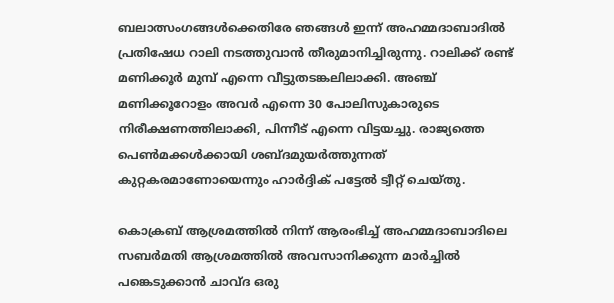ബലാത്സംഗങ്ങൾക്കെതിരേ ഞങ്ങൾ ഇന്ന് അഹമ്മദാബാദിൽ പ്രതിഷേധ റാലി നടത്തുവാൻ തീരുമാനിച്ചിരുന്നു. റാലിക്ക് രണ്ട് മണിക്കൂർ മുമ്പ് എന്നെ വീട്ടുതടങ്കലിലാക്കി. അഞ്ച് മണിക്കൂറോളം അവർ എന്നെ 30 പോലിസുകാരുടെ നിരീക്ഷണത്തിലാക്കി, പിന്നീട് എന്നെ വിട്ടയച്ചു. രാജ്യത്തെ പെൺമക്കൾക്കായി ശബ്ദമുയർത്തുന്നത് കുറ്റകരമാണോയെന്നും ഹാർദ്ദിക് പട്ടേൽ ട്വീറ്റ് ചെയ്തു.

കൊക്രബ് ആശ്രമത്തിൽ നിന്ന് ആരംഭിച്ച് അഹമ്മദാബാദിലെ സബർമതി ആശ്രമത്തിൽ അവസാനിക്കുന്ന മാർച്ചിൽ പങ്കെടുക്കാൻ ചാവ്ദ ഒരു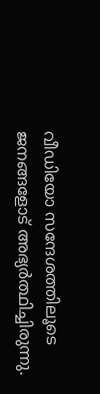വീഡിയോ സന്ദേശത്തിലൂടെ ജനങ്ങളോട് അഭ്യർത്ഥിച്ചിരുന്നു.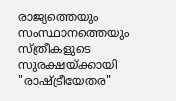രാജ്യത്തെയും സംസ്ഥാനത്തെയും സ്ത്രീകളുടെ സുരക്ഷയ്ക്കായി "രാഷ്ട്രീയേതര"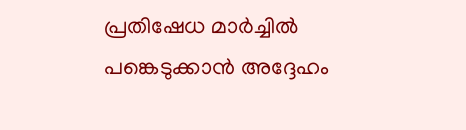പ്രതിഷേധ മാർച്ചിൽ പങ്കെടുക്കാൻ അദ്ദേഹം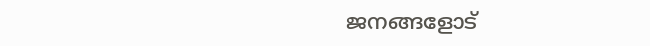ജനങ്ങളോട്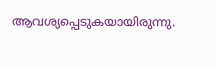ആവശ്യപ്പെടുകയായിരുന്നു.